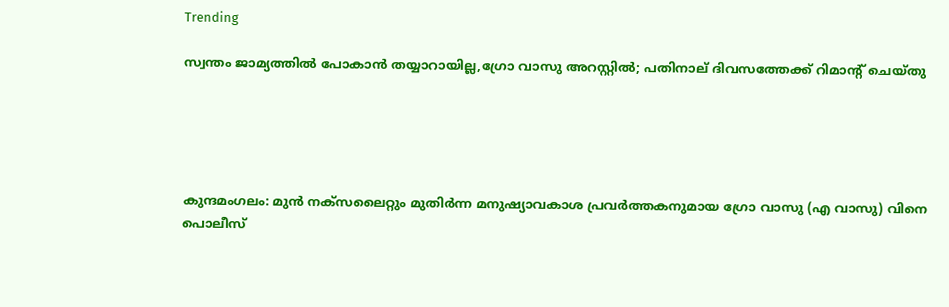Trending

സ്വന്തം ജാമ്യത്തിൽ പോകാൻ തയ്യാറായില്ല,ഗ്രോ വാസു അറസ്റ്റില്‍; പതിനാല് ദിവസത്തേക്ക് റിമാന്റ് ചെയ്തു





കുന്ദമംഗലം: മുന്‍ നക്‌സലൈറ്റും മുതിര്‍ന്ന മനുഷ്യാവകാശ പ്രവര്‍ത്തകനുമായ ഗ്രോ വാസു (എ വാസു) വിനെ പൊലീസ്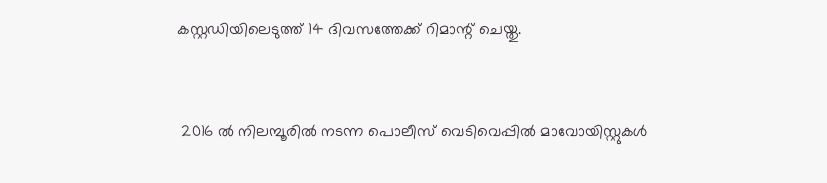കസ്റ്റഡിയിലെടുത്ത് 14 ദിവസത്തേക്ക് റിമാന്റ് ചെയ്തു.


 2016 ല്‍ നിലമ്പൂരില്‍ നടന്ന പൊലീസ് വെടിവെപ്പില്‍ മാവോയിസ്റ്റുകള്‍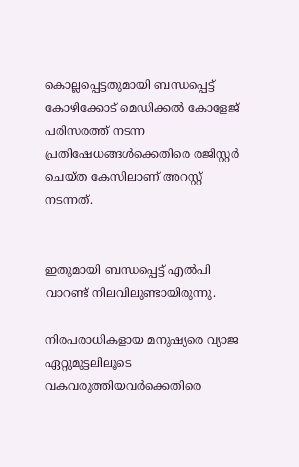കൊല്ലപ്പെട്ടതുമായി ബന്ധപ്പെട്ട് കോഴിക്കോട് മെഡിക്കല്‍ കോളേജ് പരിസരത്ത് നടന്ന പ്രതിഷേധങ്ങള്‍ക്കെതിരെ രജിസ്റ്റര്‍ ചെയ്ത കേസിലാണ് അറസ്റ്റ് നടന്നത്.


ഇതുമായി ബന്ധപ്പെട്ട് എല്‍പി വാറണ്ട് നിലവിലുണ്ടായിരുന്നു.

നിരപരാധികളായ മനുഷ്യരെ വ്യാജ ഏറ്റുമുട്ടലിലൂടെ വകവരുത്തിയവര്‍ക്കെതിരെ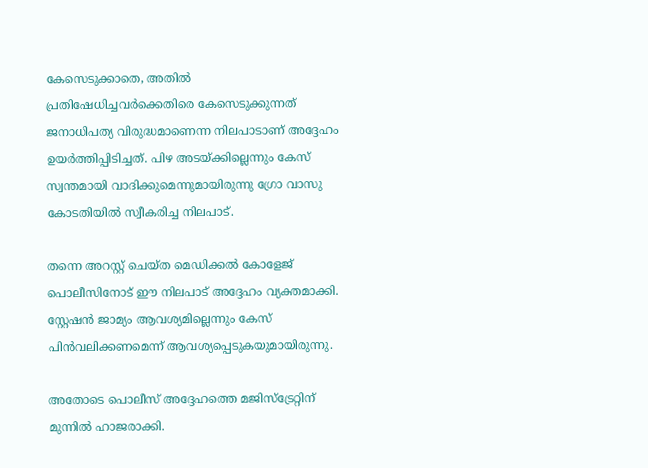കേസെടുക്കാതെ, അതില്‍ പ്രതിഷേധിച്ചവര്‍ക്കെതിരെ കേസെടുക്കുന്നത് ജനാധിപത്യ വിരുദ്ധമാണെന്ന നിലപാടാണ് അദ്ദേഹം ഉയര്‍ത്തിപ്പിടിച്ചത്. പിഴ അടയ്ക്കില്ലെന്നും കേസ് സ്വന്തമായി വാദിക്കുമെന്നുമായിരുന്നു ഗ്രോ വാസു കോടതിയില്‍ സ്വീകരിച്ച നിലപാട്.

തന്നെ അറസ്റ്റ് ചെയ്ത മെഡിക്കല്‍ കോളേജ് പൊലീസിനോട് ഈ നിലപാട് അദ്ദേഹം വ്യക്തമാക്കി. സ്റ്റേഷന്‍ ജാമ്യം ആവശ്യമില്ലെന്നും കേസ് പിന്‍വലിക്കണമെന്ന് ആവശ്യപ്പെടുകയുമായിരുന്നു.

അതോടെ പൊലീസ് അദ്ദേഹത്തെ മജിസ്‌ട്രേറ്റിന് മുന്നില്‍ ഹാജരാക്കി.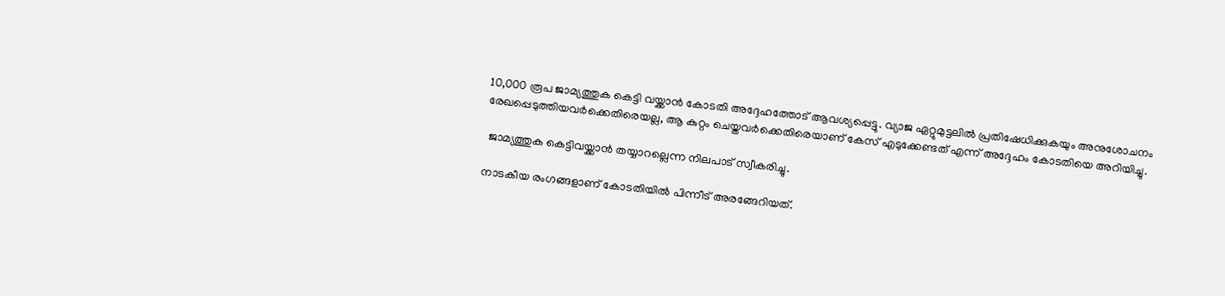10,000 രൂപ ജാമ്യത്തുക കെട്ടി വയ്ക്കാന്‍ കോടതി അദ്ദേഹത്തോട് ആവശ്യപ്പെട്ടു. വ്യാജ ഏറ്റുമുട്ടലില്‍ പ്രതിഷേധിക്കുകയും അനുശോചനം രേഖപ്പെടുത്തിയവര്‍ക്കെതിരെയല്ല, ആ കുറ്റം ചെയ്തവര്‍ക്കെതിരെയാണ് കേസ് എടുക്കേണ്ടത് എന്ന് അദ്ദേഹം കോടതിയെ അറിയിച്ചു.

 ജാമ്യത്തുക കെട്ടിവയ്ക്കാന്‍ തയ്യാറല്ലെന്ന നിലപാട് സ്വീകരിച്ചു.

നാടകീയ രംഗങ്ങളാണ് കോടതിയില്‍ പിന്നീട് അരങ്ങേറിയത്.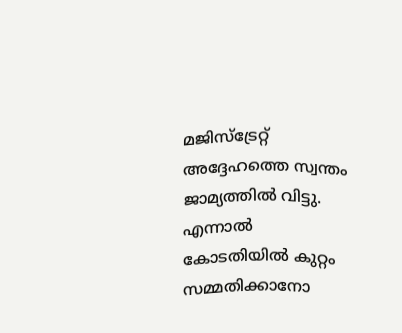മജിസ്‌ട്രേറ്റ് അദ്ദേഹത്തെ സ്വന്തം ജാമ്യത്തില്‍ വിട്ടു. എന്നാല്‍ കോടതിയില്‍ കുറ്റം സമ്മതിക്കാനോ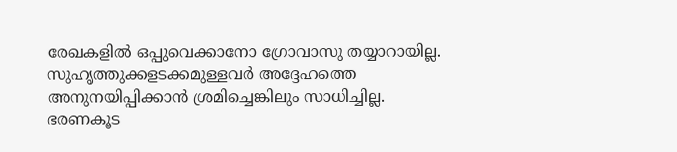രേഖകളില്‍ ഒപ്പുവെക്കാനോ ഗ്രോവാസു തയ്യാറായില്ല. സുഹൃത്തുക്കളടക്കമുള്ളവര്‍ അദ്ദേഹത്തെ അനുനയിപ്പിക്കാന്‍ ശ്രമിച്ചെങ്കിലും സാധിച്ചില്ല. ഭരണകൂട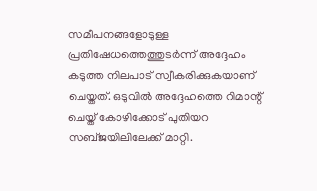സമീപനങ്ങളോടുള്ള പ്രതിഷേധത്തെത്തുടര്‍ന്ന് അദ്ദേഹം കടുത്ത നിലപാട് സ്വീകരിക്കുകയാണ് ചെയ്തത്. ഒടുവില്‍ അദ്ദേഹത്തെ റിമാന്റ് ചെയ്ത് കോഴിക്കോട് പുതിയറ സബ്ജയിലിലേക്ക് മാറ്റി.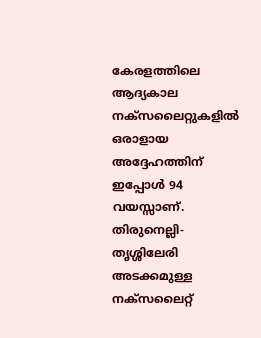കേരളത്തിലെ ആദ്യകാല നക്‌സലൈറ്റുകളില്‍ ഒരാളായ അദ്ദേഹത്തിന് ഇപ്പോള്‍ 94 വയസ്സാണ്. തിരുനെല്ലി-തൃശ്ശിലേരി അടക്കമുള്ള നക്‌സലൈറ്റ്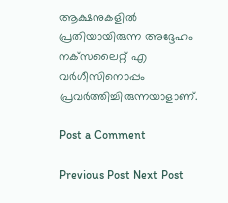ആക്ഷനുകളില്‍ പ്രതിയായിരുന്ന അദ്ദേഹം നക്‌സലൈറ്റ് എ വര്‍ഗീസിനൊപ്പം പ്രവര്‍ത്തിച്ചിരുന്നയാളാണ്.

Post a Comment

Previous Post Next Post